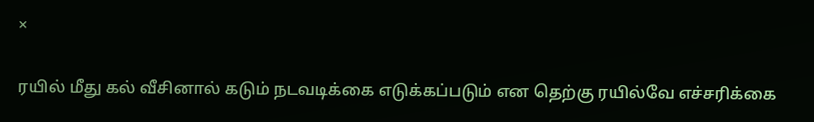×

ரயில் மீது கல் வீசினால் கடும் நடவடிக்கை எடுக்கப்படும் என தெற்கு ரயில்வே எச்சரிக்கை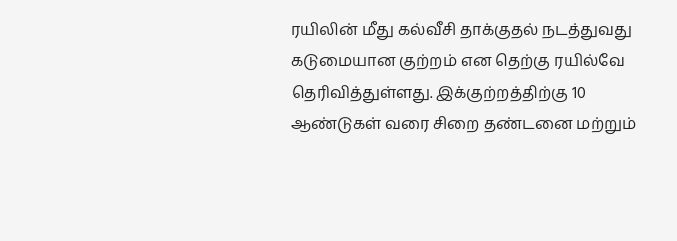ரயிலின் மீது கல்வீசி தாக்குதல் நடத்துவது கடுமையான குற்றம் என தெற்கு ரயில்வே தெரிவித்துள்ளது. இக்குற்றத்திற்கு 10 ஆண்டுகள் வரை சிறை தண்டனை மற்றும்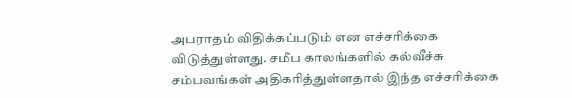அபராதம் விதிக்கப்படும் என எச்சரிக்கை விடுத்துள்ளது. சமீப காலங்களில் கல்வீச்சு சம்பவங்கள் அதிகரித்துள்ளதால் இந்த எச்சரிக்கை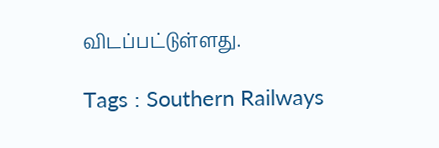விடப்பட்டுள்ளது.

Tags : Southern Railways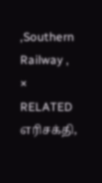,Southern Railway ,
× RELATED எரிசக்தி,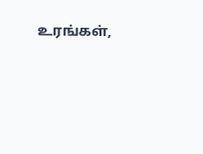உரங்கள்,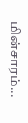மின்சாரம்...